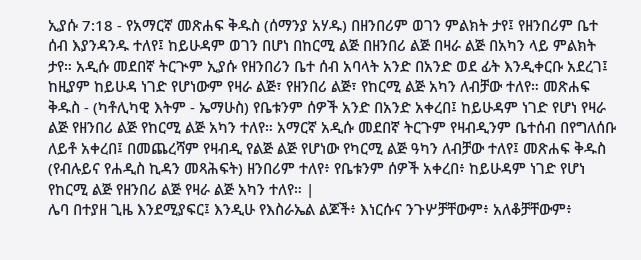ኢያሱ 7:18 - የአማርኛ መጽሐፍ ቅዱስ (ሰማንያ አሃዱ) በዘንበሪም ወገን ምልክት ታየ፤ የዘንበሪም ቤተ ሰብ እያንዳንዱ ተለየ፤ ከይሁዳም ወገን በሆነ በከርሚ ልጅ በዘንበሪ ልጅ በዛራ ልጅ በአካን ላይ ምልክት ታየ። አዲሱ መደበኛ ትርጒም ኢያሱ የዘንበሪን ቤተ ሰብ አባላት አንድ በአንድ ወደ ፊት እንዲቀርቡ አደረገ፤ ከዚያም ከይሁዳ ነገድ የሆነውም የዛራ ልጅ፣ የዘንበሪ ልጅ፣ የከርሚ ልጅ አካን ለብቻው ተለየ። መጽሐፍ ቅዱስ - (ካቶሊካዊ እትም - ኤማሁስ) የቤቱንም ሰዎች አንድ በአንድ አቀረበ፤ ከይሁዳም ነገድ የሆነ የዛራ ልጅ የዘንበሪ ልጅ የከርሚ ልጅ አካን ተለየ። አማርኛ አዲሱ መደበኛ ትርጉም የዛብዲንም ቤተሰብ በየግለሰቡ ለይቶ አቀረበ፤ በመጨረሻም የዛብዲ የልጅ ልጅ የሆነው የካርሚ ልጅ ዓካን ለብቻው ተለየ፤ መጽሐፍ ቅዱስ (የብሉይና የሐዲስ ኪዳን መጻሕፍት) ዘንበሪም ተለየ፥ የቤቱንም ሰዎች አቀረበ፥ ከይሁዳም ነገድ የሆነ የከርሚ ልጅ የዘንበሪ ልጅ የዛራ ልጅ አካን ተለየ። |
ሌባ በተያዘ ጊዜ እንደሚያፍር፤ እንዲሁ የእስራኤል ልጆች፥ እነርሱና ንጉሦቻቸውም፥ አለቆቻቸውም፥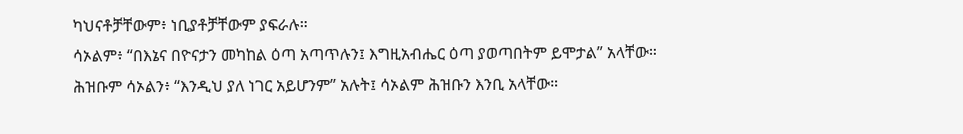ካህናቶቻቸውም፥ ነቢያቶቻቸውም ያፍራሉ።
ሳኦልም፥ “በእኔና በዮናታን መካከል ዕጣ አጣጥሉን፤ እግዚአብሔር ዕጣ ያወጣበትም ይሞታል” አላቸው። ሕዝቡም ሳኦልን፥ “እንዲህ ያለ ነገር አይሆንም” አሉት፤ ሳኦልም ሕዝቡን እንቢ አላቸው።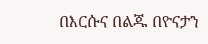በእርሱና በልጁ በዮናታን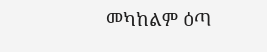መካከልም ዕጣ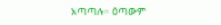አጣጣሉ። ዕጣውም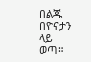በልጁ በዮናታን ላይ ወጣ።